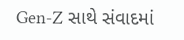Gen-Z સાથે સંવાદમાં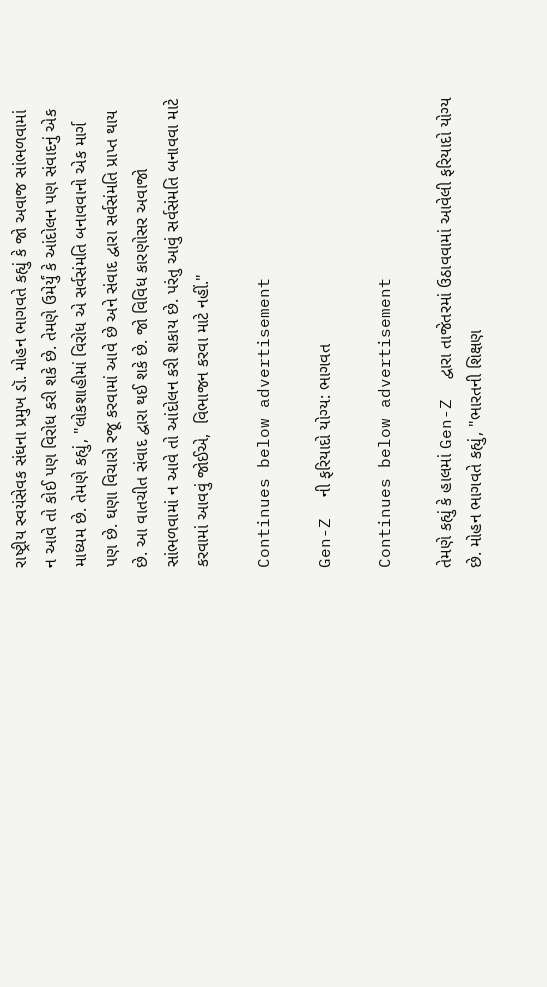રાષ્ટ્રીય સ્વયંસેવક સંઘના પ્રમુખ ડૉ. મોહન ભાગવતે કહ્યું કે જો અવાજ સાંભળવામાં ન આવે તો કોઈ પણ વિરોધ કરી શકે છે. તેમણે ઉમેર્યું કે આંદોલન પણ સંવાદનું એક માધ્યમ છે. તેમણે કહ્યું, "લોકશાહીમાં વિરોધ એ સર્વસંમતિ બનાવવાનો એક માર્ગ પણ છે. ઘણા વિચારો રજૂ કરવામાં આવે છે અને સંવાદ દ્વારા સર્વસંમતિ પ્રાપ્ત થાય છે. આ વાતચીત સંવાદ દ્વારા થઈ શકે છે. જો વિવિધ કારણોસર અવાજો સાંભળવામાં ન આવે તો આંદોલન કરી શકાય છે. પરંતુ આવું સર્વસંમતિ બનાવવા માટે કરવામાં આવવું જોઈએ,  વિભાજન કરવા માટે નહીં."

Continues below advertisement

Gen-Z  ની ફરિયાદો યોગ્ય: ભાગવત

Continues below advertisement

તેમણે કહ્યું કે હાલમાં Gen-Z  દ્વારા તાજેતરમાં ઉઠાવવામાં આવેલી ફરિયાદો યોગ્ય છે. મોહન ભાગવતે કહ્યું, "ભારતની શિક્ષણ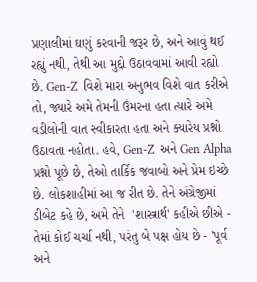પ્રણાલીમાં ઘણું કરવાની જરૂર છે, અને આવું થઈ રહ્યું નથી, તેથી આ મુદ્દો ઉઠાવવામાં આવી રહ્યો છે. Gen-Z  વિશે મારા અનુભવ વિશે વાત કરીએ તો, જ્યારે અમે તેમની ઉંમરના હતા ત્યારે અમે વડીલોની વાત સ્વીકારતા હતા અને ક્યારેય પ્રશ્નો ઉઠાવતા નહોતા. હવે, Gen-Z  અને Gen Alpha પ્રશ્નો પૂછે છે, તેઓ તાર્કિક જવાબો અને પ્રેમ ઇચ્છે છે. લોકશાહીમાં આ જ રીત છે. તેને અંગ્રેજીમાં ડીબેટ કહે છે, અમે તેને  'શાસ્ત્રાર્થ' કહીએ છીએ - તેમાં કોઈ ચર્ચા નથી, પરંતુ બે પક્ષ હોય છે - 'પૂર્વ અને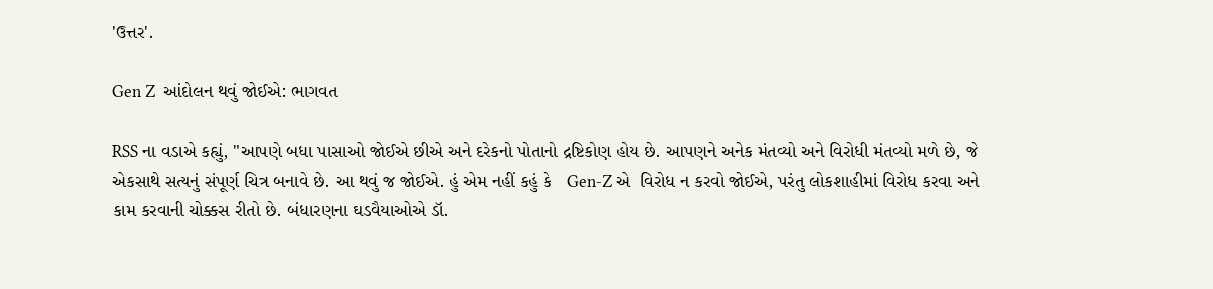'ઉત્તર'.

Gen Z  આંદોલન થવું જોઈએ: ભાગવત

RSS ના વડાએ કહ્યું, "આપણે બધા પાસાઓ જોઈએ છીએ અને દરેકનો પોતાનો દ્રષ્ટિકોણ હોય છે. આપણને અનેક મંતવ્યો અને વિરોધી મંતવ્યો મળે છે, જે એકસાથે સત્યનું સંપૂર્ણ ચિત્ર બનાવે છે. આ થવું જ જોઈએ. હું એમ નહીં કહું કે   Gen-Z એ  વિરોધ ન કરવો જોઈએ, પરંતુ લોકશાહીમાં વિરોધ કરવા અને કામ કરવાની ચોક્કસ રીતો છે. બંધારણના ઘડવૈયાઓએ ડૉ.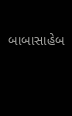બાબાસાહેબ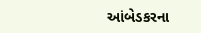આંબેડકરના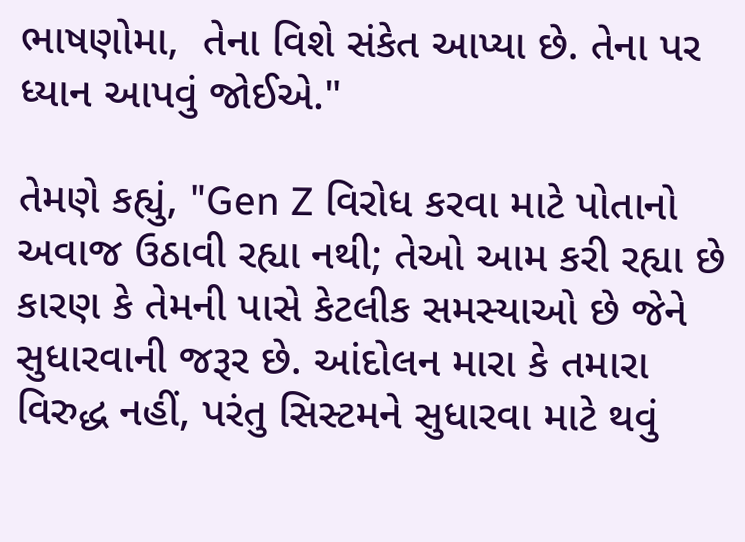ભાષણોમા,  તેના વિશે સંકેત આપ્યા છે. તેના પર  ધ્યાન આપવું જોઈએ."

તેમણે કહ્યું, "Gen Z વિરોધ કરવા માટે પોતાનો અવાજ ઉઠાવી રહ્યા નથી; તેઓ આમ કરી રહ્યા છે કારણ કે તેમની પાસે કેટલીક સમસ્યાઓ છે જેને સુધારવાની જરૂર છે. આંદોલન મારા કે તમારા વિરુદ્ધ નહીં, પરંતુ સિસ્ટમને સુધારવા માટે થવું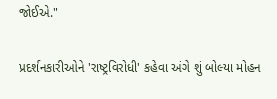જોઈએ."

પ્રદર્શનકારીઓને 'રાષ્ટ્રવિરોધી' કહેવા અંગે શું બોલ્યા મોહન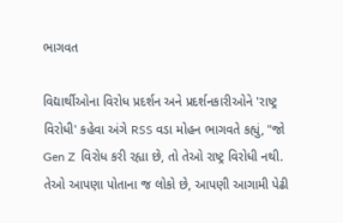ભાગવત

વિદ્યાર્થીઓના વિરોધ પ્રદર્શન અને પ્રદર્શનકારીઓને 'રાષ્ટ્ર વિરોધી' કહેવા અંગે RSS વડા મોહન ભાગવતે કહ્યું, "જો Gen Z  વિરોધ કરી રહ્યા છે, તો તેઓ રાષ્ટ્ર વિરોધી નથી. તેઓ આપણા પોતાના જ લોકો છે, આપણી આગામી પેઢી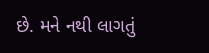છે. મને નથી લાગતું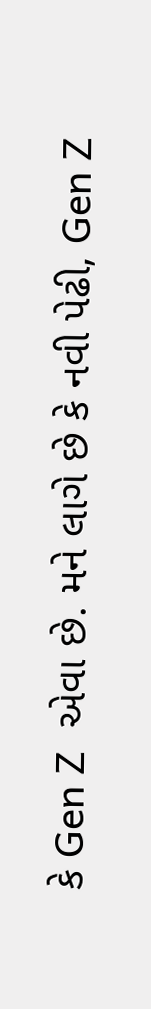કે Gen Z  એવા છે. મને લાગે છે કે નવી પેઢી, Gen Z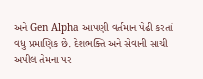અને Gen Alpha આપણી વર્તમાન પેઢી કરતાં વધુ પ્રમાણિક છે. દેશભક્તિ અને સેવાની સાચી અપીલ તેમના પર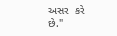અસર  કરે છે."